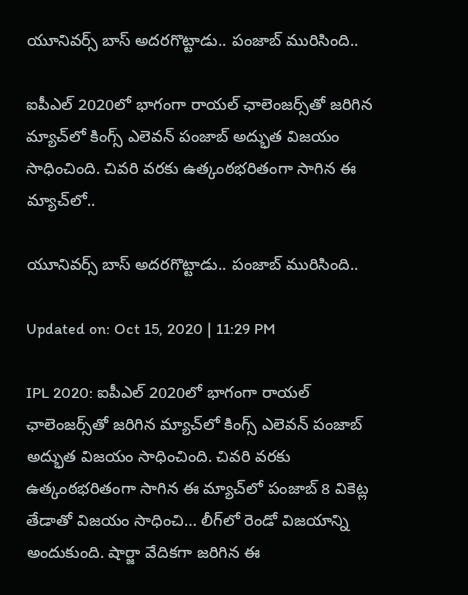యూనివర్స్ బాస్ అదరగొట్టాడు.. పంజాబ్ మురిసింది..

ఐపీఎల్‌ 2020లో భాగంగా రాయల్ ఛాలెంజర్స్‌తో జరిగిన మ్యాచ్‌లో కింగ్స్ ఎలెవన్ పంజాబ్ అద్భుత విజయం సాధించింది. చివరి వరకు ఉత్కంఠభరితంగా సాగిన ఈ మ్యాచ్‌లో..

యూనివర్స్ బాస్ అదరగొట్టాడు.. పంజాబ్ మురిసింది..

Updated on: Oct 15, 2020 | 11:29 PM

IPL 2020: ఐపీఎల్‌ 2020లో భాగంగా రాయల్ ఛాలెంజర్స్‌తో జరిగిన మ్యాచ్‌లో కింగ్స్ ఎలెవన్ పంజాబ్ అద్భుత విజయం సాధించింది. చివరి వరకు ఉత్కంఠభరితంగా సాగిన ఈ మ్యాచ్‌లో పంజాబ్ 8 వికెట్ల తేడాతో విజయం సాధించి… లీగ్‌లో రెండో విజయాన్ని అందుకుంది. షార్జా వేదికగా జరిగిన ఈ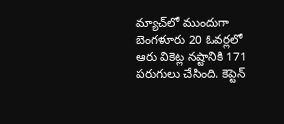మ్యాచ్‌లో ముందుగా బెంగళూరు 20 ఓవర్లలో ఆరు వికెట్ల నష్టానికి 171 పరుగులు చేసింది. కెప్టెన్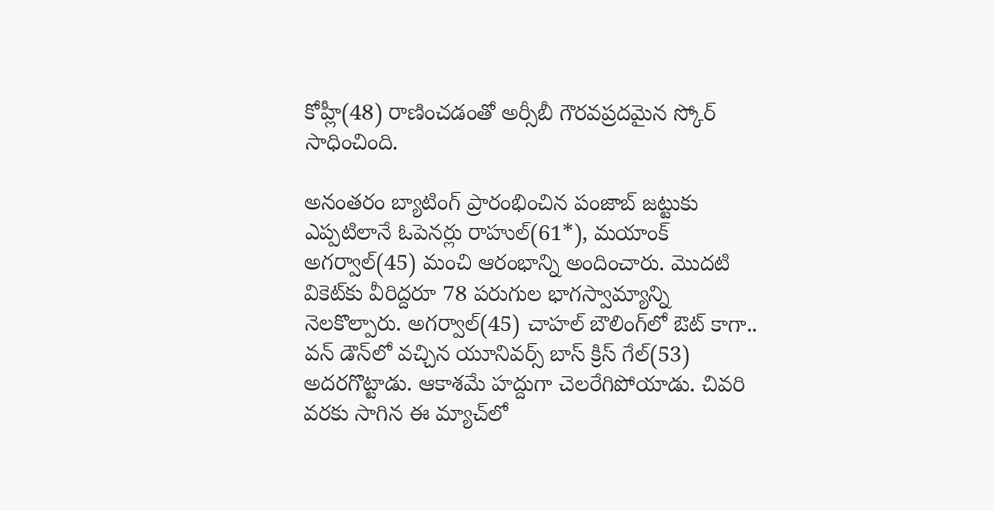కోహ్లీ(48) రాణించడంతో అర్సీబీ గౌరవప్రదమైన స్కోర్ సాధించింది.

అనంతరం బ్యాటింగ్ ప్రారంభించిన పంజాబ్ జట్టుకు ఎప్పటిలానే ఓపెనర్లు రాహుల్(61*), మయాంక్ అగర్వాల్(45) మంచి ఆరంభాన్ని అందించారు. మొదటి వికెట్‌కు వీరిద్దరూ 78 పరుగుల భాగస్వామ్యాన్ని నెలకొల్పారు. అగర్వాల్(45) చాహల్ బౌలింగ్‌లో ఔట్ కాగా.. వన్ డౌన్‌లో వచ్చిన యూనివర్స్ బాస్ క్రిస్ గేల్(53) అదరగొట్టాడు. ఆకాశమే హద్దుగా చెలరేగిపోయాడు. చివరి వరకు సాగిన ఈ మ్యాచ్‌లో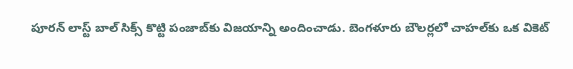పూరన్ లాస్ట్ బాల్ సిక్స్ కొట్టి పంజాబ్‌కు విజయాన్ని అందించాడు. బెంగళూరు బౌలర్లలో చాహల్‌కు ఒక వికెట్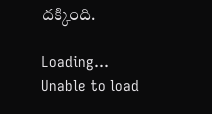దక్కింది.

Loading...
Unable to load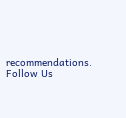recommendations.
Follow Us